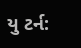યુ ટર્ન: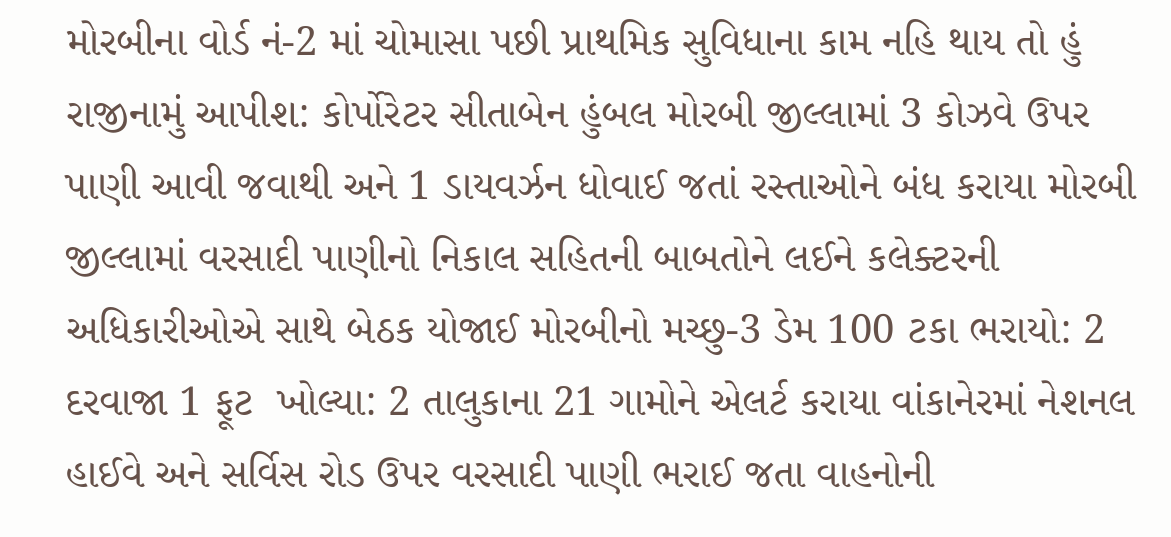મોરબીના વોર્ડ નં-2 માં ચોમાસા પછી પ્રાથમિક સુવિધાના કામ નહિ થાય તો હું રાજીનામું આપીશ: કોર્પોરેટર સીતાબેન હુંબલ મોરબી જીલ્લામાં 3 કોઝવે ઉપર પાણી આવી જવાથી અને 1 ડાયવર્ઝન ધોવાઈ જતાં રસ્તાઓને બંધ કરાયા મોરબી જીલ્લામાં વરસાદી પાણીનો નિકાલ સહિતની બાબતોને લઈને કલેક્ટરની અધિકારીઓએ સાથે બેઠક યોજાઈ મોરબીનો મચ્છુ-3 ડેમ 100 ટકા ભરાયો: 2 દરવાજા 1 ફૂટ  ખોલ્યા: 2 તાલુકાના 21 ગામોને એલર્ટ કરાયા વાંકાનેરમાં નેશનલ હાઈવે અને સર્વિસ રોડ ઉપર વરસાદી પાણી ભરાઈ જતા વાહનોની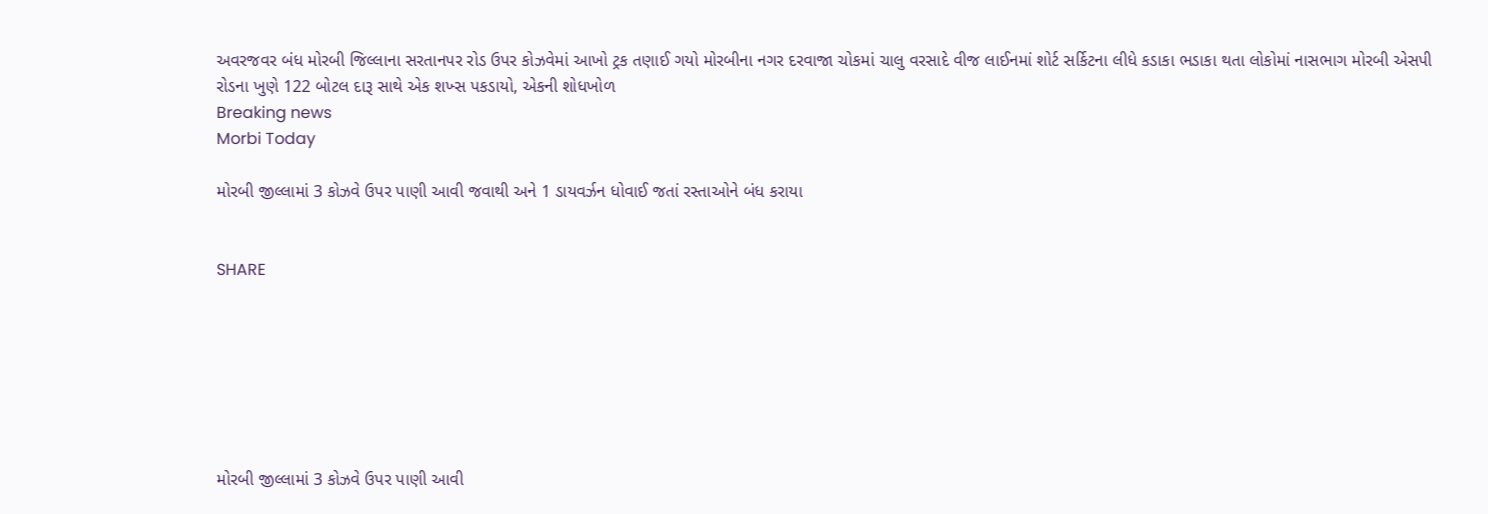અવરજવર બંધ મોરબી જિલ્લાના સરતાનપર રોડ ઉપર કોઝવેમાં આખો ટ્રક તણાઈ ગયો મોરબીના નગર દરવાજા ચોકમાં ચાલુ વરસાદે વીજ લાઈનમાં શોર્ટ સર્કિટના લીધે કડાકા ભડાકા થતા લોકોમાં નાસભાગ મોરબી એસપી રોડના ખુણે 122 બોટલ દારૂ સાથે એક શખ્સ પકડાયો, એકની શોધખોળ
Breaking news
Morbi Today

મોરબી જીલ્લામાં 3 કોઝવે ઉપર પાણી આવી જવાથી અને 1 ડાયવર્ઝન ધોવાઈ જતાં રસ્તાઓને બંધ કરાયા


SHARE







મોરબી જીલ્લામાં 3 કોઝવે ઉપર પાણી આવી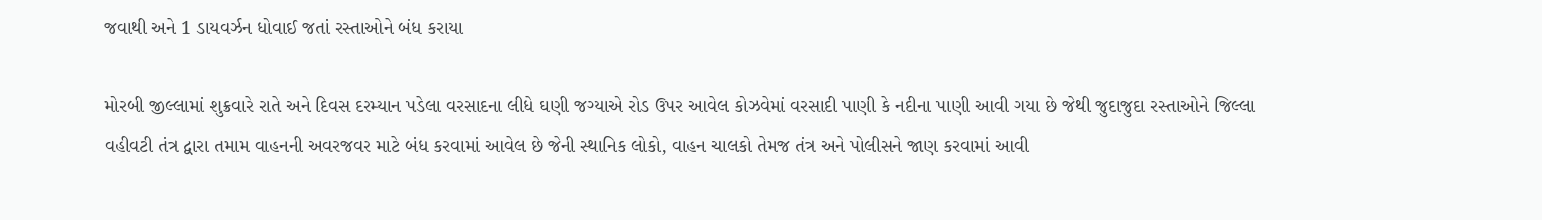જવાથી અને 1 ડાયવર્ઝન ધોવાઈ જતાં રસ્તાઓને બંધ કરાયા

મોરબી જીલ્લામાં શુક્રવારે રાતે અને દિવસ દરમ્યાન પડેલા વરસાદના લીધે ઘણી જગ્યાએ રોડ ઉપર આવેલ કોઝવેમાં વરસાદી પાણી કે નદીના પાણી આવી ગયા છે જેથી જુદાજુદા રસ્તાઓને જિલ્લા વહીવટી તંત્ર દ્વારા તમામ વાહનની અવરજવર માટે બંધ કરવામાં આવેલ છે જેની સ્થાનિક લોકો, વાહન ચાલકો તેમજ તંત્ર અને પોલીસને જાણ કરવામાં આવી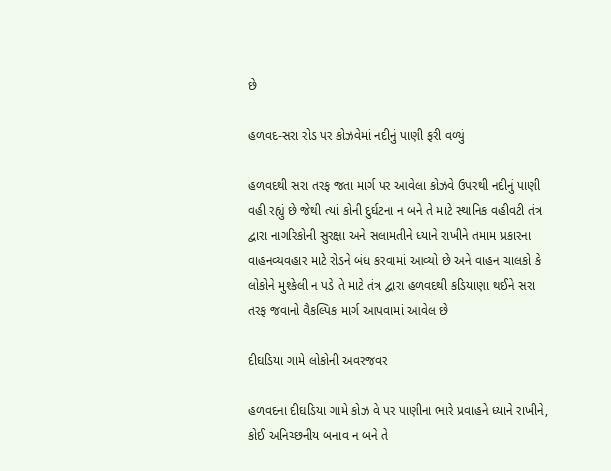છે

હળવદ-સરા રોડ પર કોઝવેમાં નદીનું પાણી ફરી વળ્યું

હળવદથી સરા તરફ જતા માર્ગ પર આવેલા કોઝવે ઉપરથી નદીનું પાણી વહી રહ્યું છે જેથી ત્યાં કોની દુર્ઘટના ન બને તે માટે સ્થાનિક વહીવટી તંત્ર દ્વારા નાગરિકોની સુરક્ષા અને સલામતીને ધ્યાને રાખીને તમામ પ્રકારના વાહનવ્યવહાર માટે રોડને બંધ કરવામાં આવ્યો છે અને વાહન ચાલકો કે લોકોને મુશ્કેલી ન પડે તે માટે તંત્ર દ્વારા હળવદથી કડિયાણા થઈને સરા તરફ જવાનો વૈકલ્પિક માર્ગ આપવામાં આવેલ છે

દીઘડિયા ગામે લોકોની અવરજવર

હળવદના દીઘડિયા ગામે કોઝ વે પર પાણીના ભારે પ્રવાહને ધ્યાને રાખીને, કોઈ અનિચ્છનીય બનાવ ન બને તે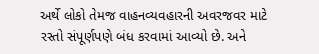અર્થે લોકો તેમજ વાહનવ્યવહારની અવરજવર માટે રસ્તો સંપૂર્ણપણે બંધ કરવામાં આવ્યો છે. અને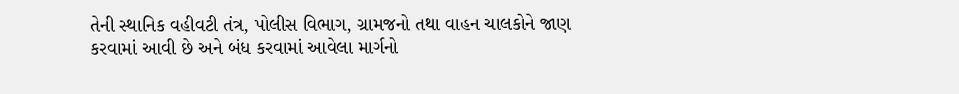તેની સ્થાનિક વહીવટી તંત્ર, પોલીસ વિભાગ, ગ્રામજનો તથા વાહન ચાલકોને જાણ કરવામાં આવી છે અને બંધ કરવામાં આવેલા માર્ગનો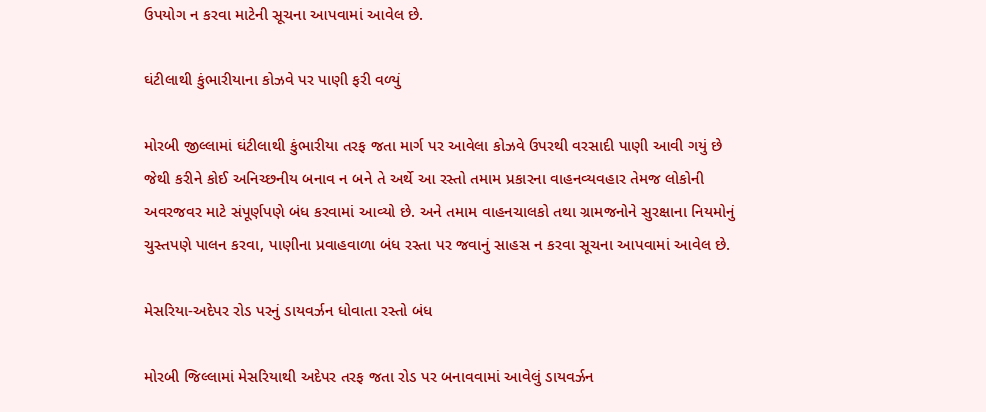ઉપયોગ ન કરવા માટેની સૂચના આપવામાં આવેલ છે.

ઘંટીલાથી કુંભારીયાના કોઝવે પર પાણી ફરી વળ્યું

મોરબી જીલ્લામાં ઘંટીલાથી કુંભારીયા તરફ જતા માર્ગ પર આવેલા કોઝવે ઉપરથી વરસાદી પાણી આવી ગયું છે જેથી કરીને કોઈ અનિચ્છનીય બનાવ ન બને તે અર્થે આ રસ્તો તમામ પ્રકારના વાહનવ્યવહાર તેમજ લોકોની અવરજવર માટે સંપૂર્ણપણે બંધ કરવામાં આવ્યો છે. અને તમામ વાહનચાલકો તથા ગ્રામજનોને સુરક્ષાના નિયમોનું ચુસ્તપણે પાલન કરવા, પાણીના પ્રવાહવાળા બંધ રસ્તા પર જવાનું સાહસ ન કરવા સૂચના આપવામાં આવેલ છે.

મેસરિયા-અદેપર રોડ પરનું ડાયવર્ઝન ધોવાતા રસ્તો બંધ

મોરબી જિલ્લામાં મેસરિયાથી અદેપર તરફ જતા રોડ પર બનાવવામાં આવેલું ડાયવર્ઝન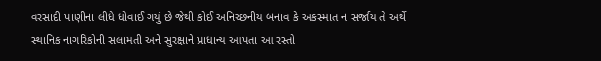વરસાદી પાણીના લીધે ધોવાઈ ગયું છે જેથી કોઈ અનિચ્છનીય બનાવ કે અકસ્માત ન સર્જાય તે અર્થે સ્થાનિક નાગરિકોની સલામતી અને સુરક્ષાને પ્રાધાન્ય આપતા આ રસ્તો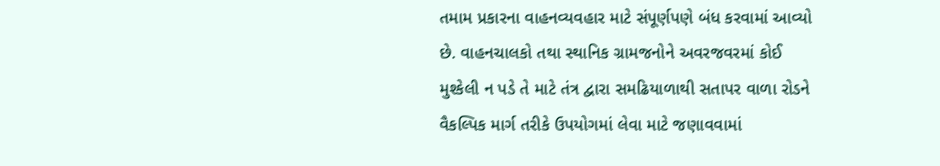તમામ પ્રકારના વાહનવ્યવહાર માટે સંપૂર્ણપણે બંધ કરવામાં આવ્યો છે. વાહનચાલકો તથા સ્થાનિક ગ્રામજનોને અવરજવરમાં કોઈ મુશ્કેલી ન પડે તે માટે તંત્ર દ્વારા સમઢિયાળાથી સતાપર વાળા રોડને વૈકલ્પિક માર્ગ તરીકે ઉપયોગમાં લેવા માટે જણાવવામાં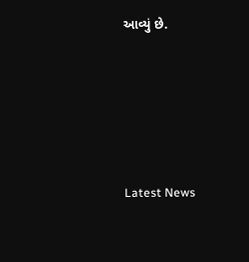આવ્યું છે.






Latest News